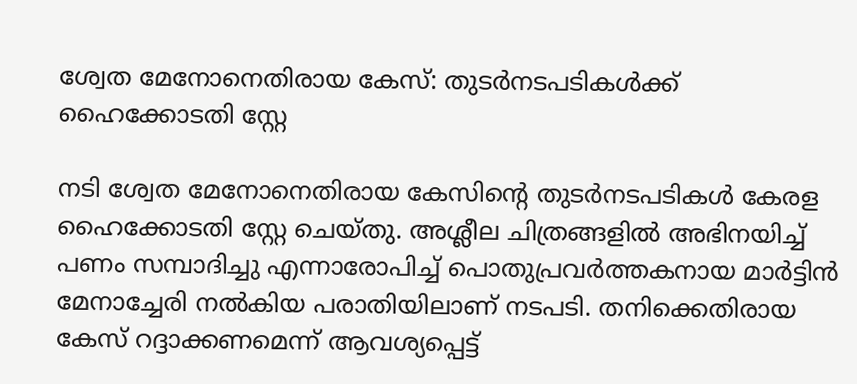ശ്വേത മേനോനെതിരായ കേസ്: തുടർനടപടികൾക്ക് ഹൈക്കോടതി സ്റ്റേ

നടി ശ്വേത മേനോനെതിരായ കേസിന്റെ തുടർനടപടികൾ കേരള ഹൈക്കോടതി സ്റ്റേ ചെയ്തു. അശ്ലീല ചിത്രങ്ങളിൽ അഭിനയിച്ച് പണം സമ്പാദിച്ചു എന്നാരോപിച്ച് പൊതുപ്രവർത്തകനായ മാർട്ടിൻ മേനാച്ചേരി നൽകിയ പരാതിയിലാണ് നടപടി. തനിക്കെതിരായ കേസ് റദ്ദാക്കണമെന്ന് ആവശ്യപ്പെട്ട്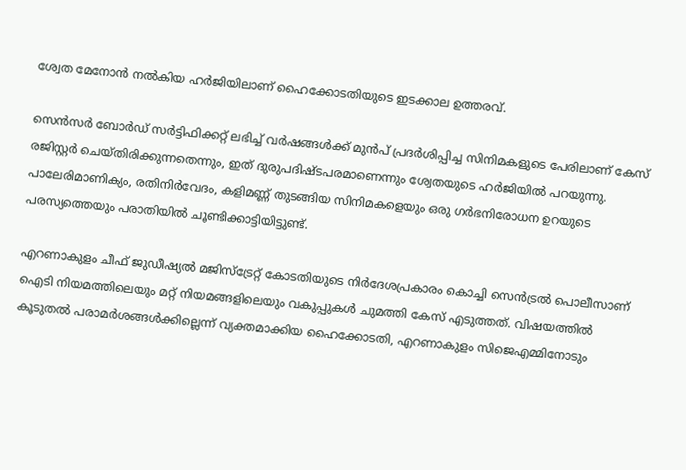ശ്വേത മേനോൻ നൽകിയ ഹർജിയിലാണ് ഹൈക്കോടതിയുടെ ഇടക്കാല ഉത്തരവ്.

സെൻസർ ബോർഡ് സർട്ടിഫിക്കറ്റ് ലഭിച്ച് വർഷങ്ങൾക്ക് മുൻപ് പ്രദർശിപ്പിച്ച സിനിമകളുടെ പേരിലാണ് കേസ് രജിസ്റ്റർ ചെയ്തിരിക്കുന്നതെന്നും, ഇത് ദുരുപദിഷ്ടപരമാണെന്നും ശ്വേതയുടെ ഹർജിയിൽ പറയുന്നു. പാലേരിമാണിക്യം, രതിനിർവേദം, കളിമണ്ണ് തുടങ്ങിയ സിനിമകളെയും ഒരു ഗർഭനിരോധന ഉറയുടെ പരസ്യത്തെയും പരാതിയിൽ ചൂണ്ടിക്കാട്ടിയിട്ടുണ്ട്.

എറണാകുളം ചീഫ് ജുഡീഷ്യൽ മജിസ്ട്രേറ്റ് കോടതിയുടെ നിർദേശപ്രകാരം കൊച്ചി സെൻട്രൽ പൊലീസാണ് ഐടി നിയമത്തിലെയും മറ്റ് നിയമങ്ങളിലെയും വകുപ്പുകൾ ചുമത്തി കേസ് എടുത്തത്. വിഷയത്തിൽ കൂടുതൽ പരാമർശങ്ങൾക്കില്ലെന്ന് വ്യക്തമാക്കിയ ഹൈക്കോടതി, എറണാകുളം സിജെഎമ്മിനോടും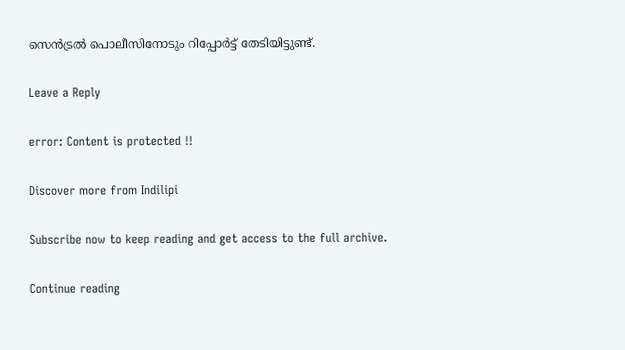സെൻട്രൽ പൊലീസിനോടും റിപ്പോർട്ട് തേടിയിട്ടുണ്ട്.

Leave a Reply

error: Content is protected !!

Discover more from Indilipi

Subscribe now to keep reading and get access to the full archive.

Continue reading